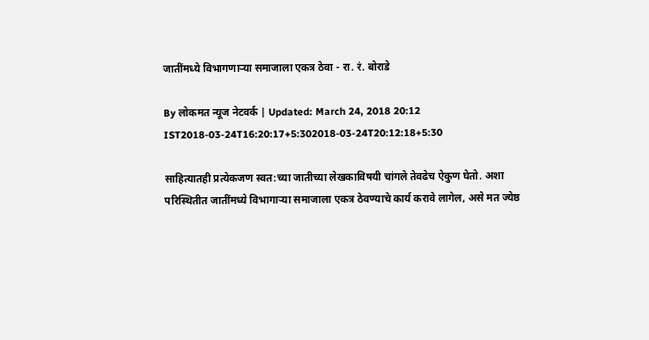जातींमध्ये विभागणार्‍या समाजाला एकत्र ठेवा - रा. रं. बोराडे

By लोकमत न्यूज नेटवर्क | Updated: March 24, 2018 20:12 IST2018-03-24T16:20:17+5:302018-03-24T20:12:18+5:30

साहित्यातही प्रत्येकजण स्वत:च्या जातीच्या लेखकाविषयी चांगले तेवढेच ऐकुण घेतो. अशा परिस्थितीत जातींमध्ये विभागार्‍या समाजाला एकत्र ठेवण्याचे कार्य करावे लागेल, असे मत ज्येष्ठ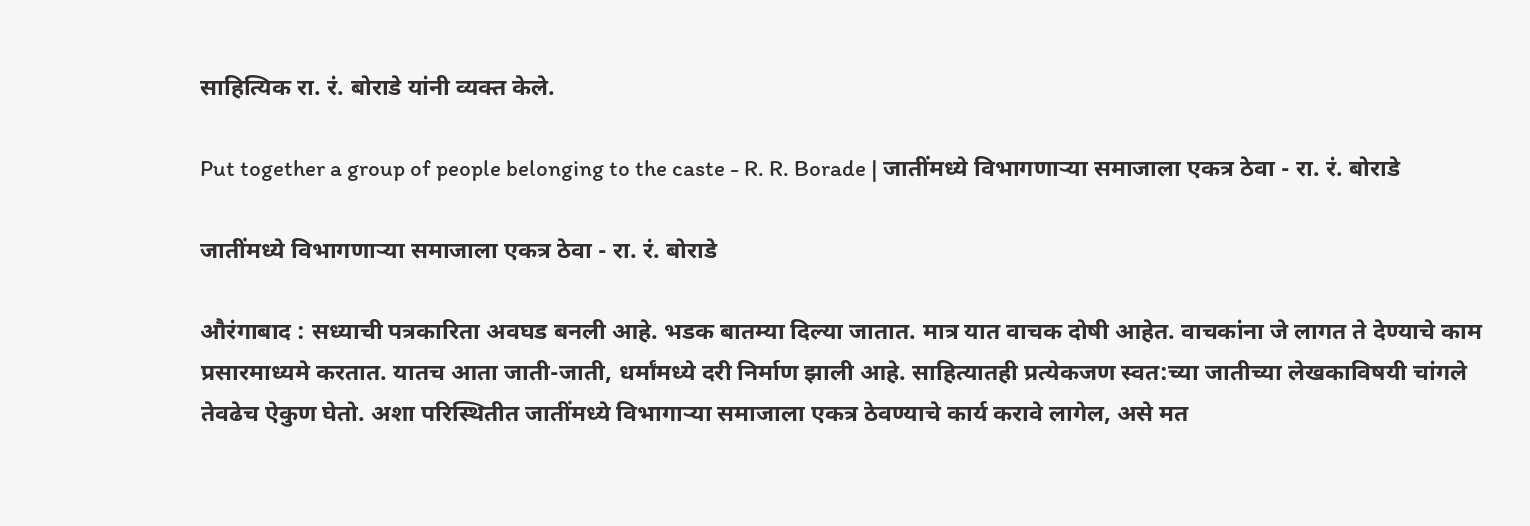साहित्यिक रा. रं. बोराडे यांनी व्यक्त केले.

Put together a group of people belonging to the caste - R. R. Borade | जातींमध्ये विभागणार्‍या समाजाला एकत्र ठेवा - रा. रं. बोराडे

जातींमध्ये विभागणार्‍या समाजाला एकत्र ठेवा - रा. रं. बोराडे

औरंगाबाद : सध्याची पत्रकारिता अवघड बनली आहे. भडक बातम्या दिल्या जातात. मात्र यात वाचक दोषी आहेत. वाचकांना जे लागत ते देण्याचे काम प्रसारमाध्यमे करतात. यातच आता जाती-जाती, धर्मांमध्ये दरी निर्माण झाली आहे. साहित्यातही प्रत्येकजण स्वत:च्या जातीच्या लेखकाविषयी चांगले तेवढेच ऐकुण घेतो. अशा परिस्थितीत जातींमध्ये विभागार्‍या समाजाला एकत्र ठेवण्याचे कार्य करावे लागेल, असे मत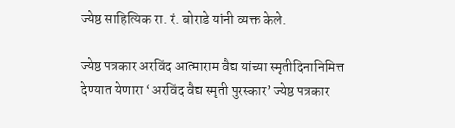ज्येष्ठ साहित्यिक रा. रं. बोराडे यांनी व्यक्त केले.

ज्येष्ठ पत्रकार अरविंद आत्माराम वैद्य यांच्या स्मृतीदिनानिमित्त देण्यात येणारा ‘अरविंद वैद्य स्मृती पुरस्कार’ ज्येष्ठ पत्रकार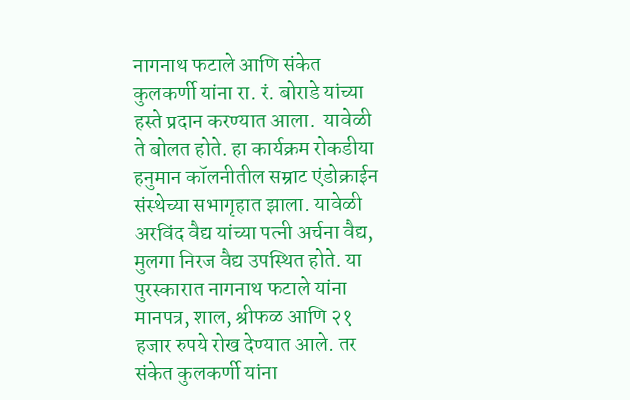नागनाथ फटाले आणि संकेत कुलकर्णी यांना रा. रं. बोराडे यांच्या हस्ते प्रदान करण्यात आला.  यावेळी ते बोलत होते. हा कार्यक्रम रोकडीया हनुमान कॉलनीतील सम्राट एंडोक्राईन संस्थेच्या सभागृहात झाला. यावेळी अरविंद वैद्य यांच्या पत्नी अर्चना वैद्य, मुलगा निरज वैद्य उपस्थित होते. या पुरस्कारात नागनाथ फटाले यांना मानपत्र, शाल, श्रीफळ आणि २१ हजार रुपये रोख देण्यात आले. तर संकेत कुलकर्णी यांना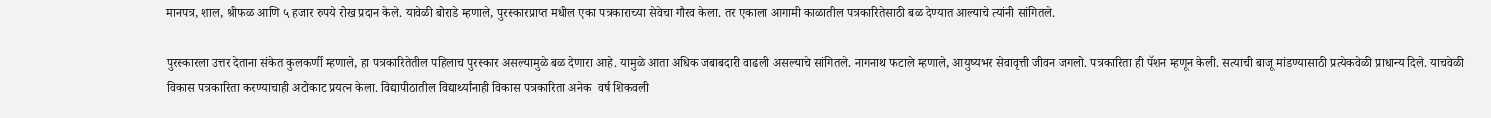मानपत्र, शाल, श्रीफळ आणि ५ हजार रुपये रोख प्रदान केले. यावेळी बोराडे म्हणाले, पुरस्कारप्राप्त मधील एका पत्रकाराच्या सेवेचा गौरव केला. तर एकाला आगामी काळातील पत्रकारितेसाठी बळ देण्यात आल्याचे त्यांनी सांगितले.

पुरस्कारला उत्तर देताना संकेत कुलकर्णी म्हणाले, हा पत्रकारितेतील पहिलाच पुरस्कार असल्यामुळे बळ देणारा आहे. यामुळे आता अधिक जबाबदारी वाढली असल्याचे सांगितले. नागनाथ फटाले म्हणाले, आयुष्यभर सेवावृत्ती जीवन जगलो. पत्रकारिता ही पॅशन म्हणून केली. सत्याची बाजू मांडण्यासाठी प्रत्येकवेळी प्राधान्य दिले. याचवेळी विकास पत्रकारिता करण्याचाही अटोकाट प्रयत्न केला. विद्यापीठातील विद्यार्थ्यांनाही विकास पत्रकारिता अनेक  वर्ष शिकवली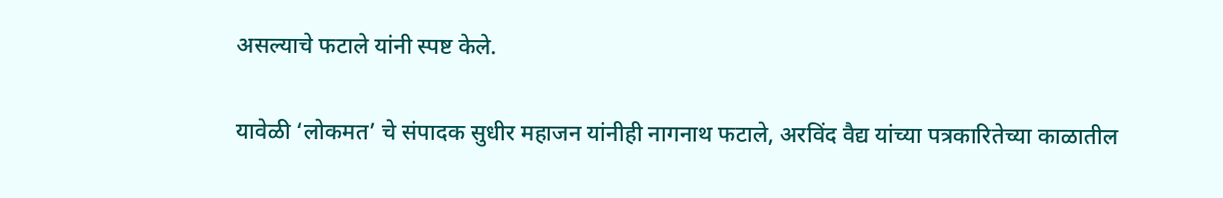असल्याचे फटाले यांनी स्पष्ट केले.

यावेळी ‘लोकमत’ चे संपादक सुधीर महाजन यांनीही नागनाथ फटाले, अरविंद वैद्य यांच्या पत्रकारितेच्या काळातील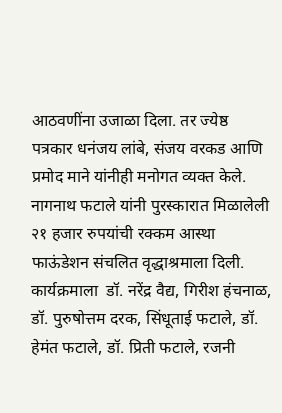आठवणींना उजाळा दिला. तर ज्येष्ठ पत्रकार धनंजय लांबे, संजय वरकड आणि प्रमोद माने यांनीही मनोगत व्यक्त केले. नागनाथ फटाले यांनी पुरस्कारात मिळालेली २१ हजार रुपयांची रक्कम आस्था फाऊंडेशन संचलित वृद्धाश्रमाला दिली. कार्यक्रमाला  डॉ. नरेंद्र वैद्य, गिरीश हंचनाळ, डॉ. पुरुषोत्तम दरक, सिंधूताई फटाले, डॉ. हेमंत फटाले, डॉ. प्रिती फटाले, रजनी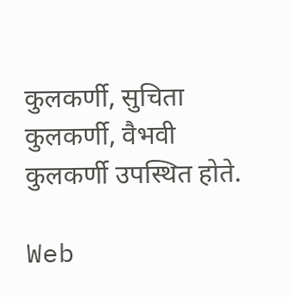कुलकर्णी, सुचिता कुलकर्णी, वैभवी कुलकर्णी उपस्थित होते.

Web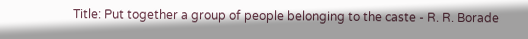Title: Put together a group of people belonging to the caste - R. R. Borade